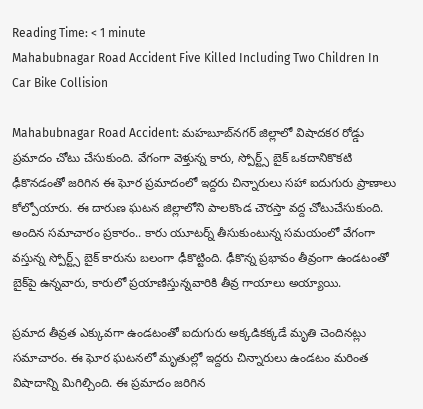Reading Time: < 1 minute
Mahabubnagar Road Accident Five Killed Including Two Children In Car Bike Collision

Mahabubnagar Road Accident: మహబూబ్‌నగర్ జిల్లాలో విషాదకర రోడ్డు ప్రమాదం చోటు చేసుకుంది. వేగంగా వెళ్తున్న కారు, స్పోర్ట్స్ బైక్ ఒకదానికొకటి ఢీకొనడంతో జరిగిన ఈ ఘోర ప్రమాదంలో ఇద్దరు చిన్నారులు సహా ఐదుగురు ప్రాణాలు కోల్పోయారు. ఈ దారుణ ఘటన జిల్లాలోని పాలకొండ చౌరస్తా వద్ద చోటుచేసుకుంది. అందిన సమాచారం ప్రకారం.. కారు యూటర్న్ తీసుకుంటున్న సమయంలో వేగంగా వస్తున్న స్పోర్ట్స్ బైక్ కారును బలంగా ఢీకొట్టింది. ఢీకొన్న ప్రభావం తీవ్రంగా ఉండటంతో బైక్‌పై ఉన్నవారు, కారులో ప్రయాణిస్తున్నవారికి తీవ్ర గాయాలు అయ్యాయి.

ప్రమాద తీవ్రత ఎక్కువగా ఉండటంతో ఐదుగురు అక్కడికక్కడే మృతి చెందినట్లు సమాచారం. ఈ ఘోర ఘటనలో మృతుల్లో ఇద్దరు చిన్నారులు ఉండటం మరింత విషాదాన్ని మిగిల్చింది. ఈ ప్రమాదం జరిగిన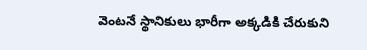వెంటనే స్థానికులు భారీగా అక్కడికి చేరుకుని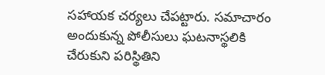సహాయక చర్యలు చేపట్టారు. సమాచారం అందుకున్న పోలీసులు ఘటనాస్థలికి చేరుకుని పరిస్థితిని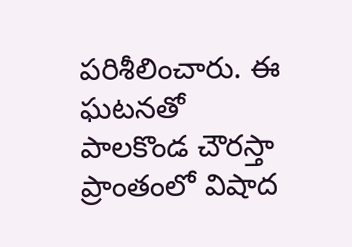పరిశీలించారు. ఈ ఘటనతో పాలకొండ చౌరస్తా ప్రాంతంలో విషాద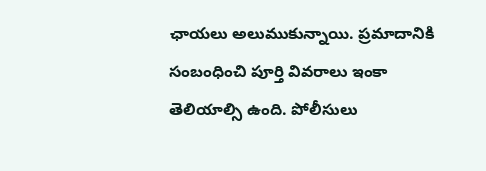ఛాయలు అలుముకున్నాయి. ప్రమాదానికి సంబంధించి పూర్తి వివరాలు ఇంకా తెలియాల్సి ఉంది. పోలీసులు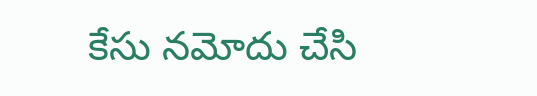కేసు నమోదు చేసి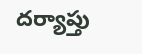దర్యాప్తు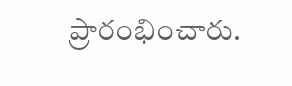ప్రారంభించారు.